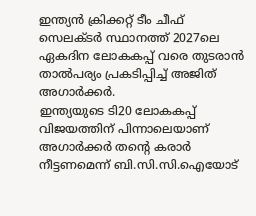ഇന്ത്യൻ ക്രിക്കറ്റ് ടീം ചീഫ് സെലക്ടർ സ്ഥാനത്ത് 2027ലെ ഏകദിന ലോകകപ്പ് വരെ തുടരാൻ താൽപര്യം പ്രകടിപ്പിച്ച് അജിത് അഗാർക്കർ.
ഇന്ത്യയുടെ ടി20 ലോകകപ്പ് വിജയത്തിന് പിന്നാലെയാണ് അഗാർക്കർ തന്റെ കരാർ നീട്ടണമെന്ന് ബി.സി.സി.ഐയോട്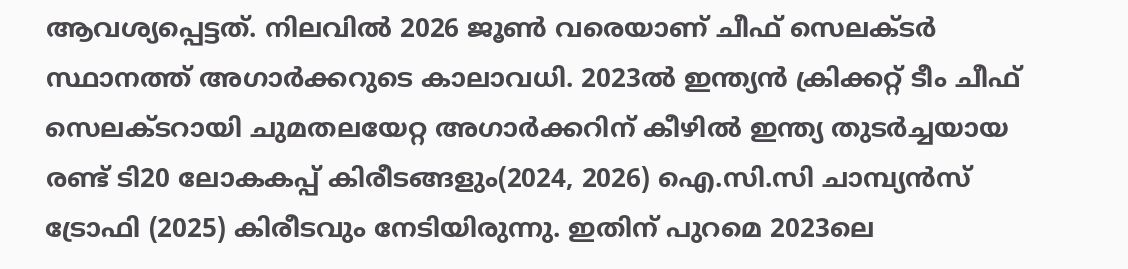ആവശ്യപ്പെട്ടത്. നിലവിൽ 2026 ജൂൺ വരെയാണ് ചീഫ് സെലക്ടർ സ്ഥാനത്ത് അഗാർക്കറുടെ കാലാവധി. 2023ൽ ഇന്ത്യൻ ക്രിക്കറ്റ് ടീം ചീഫ് സെലക്ടറായി ചുമതലയേറ്റ അഗാർക്കറിന് കീഴിൽ ഇന്ത്യ തുടർച്ചയായ രണ്ട് ടി20 ലോകകപ്പ് കിരീടങ്ങളും(2024, 2026) ഐ.സി.സി ചാമ്പ്യൻസ് ട്രോഫി (2025) കിരീടവും നേടിയിരുന്നു. ഇതിന് പുറമെ 2023ലെ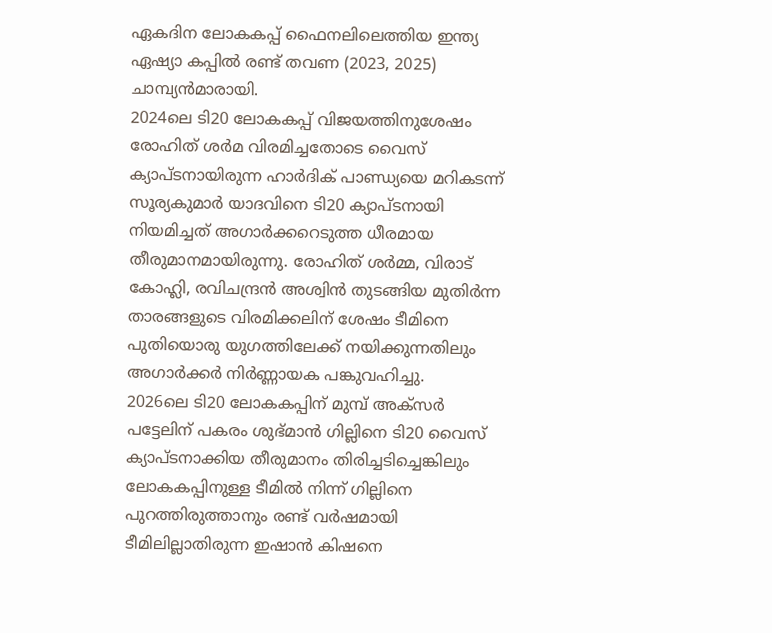ഏകദിന ലോകകപ്പ് ഫൈനലിലെത്തിയ ഇന്ത്യ ഏഷ്യാ കപ്പിൽ രണ്ട് തവണ (2023, 2025) ചാമ്പ്യൻമാരായി.
2024ലെ ടി20 ലോകകപ്പ് വിജയത്തിനുശേഷം രോഹിത് ശർമ വിരമിച്ചതോടെ വൈസ് ക്യാപ്ടനായിരുന്ന ഹാർദിക് പാണ്ഡ്യയെ മറികടന്ന് സൂര്യകുമാർ യാദവിനെ ടി20 ക്യാപ്ടനായി നിയമിച്ചത് അഗാർക്കറെടുത്ത ധീരമായ തീരുമാനമായിരുന്നു. രോഹിത് ശർമ്മ, വിരാട് കോഹ്ലി, രവിചന്ദ്രൻ അശ്വിൻ തുടങ്ങിയ മുതിർന്ന താരങ്ങളുടെ വിരമിക്കലിന് ശേഷം ടീമിനെ പുതിയൊരു യുഗത്തിലേക്ക് നയിക്കുന്നതിലും അഗാർക്കർ നിർണ്ണായക പങ്കുവഹിച്ചു.
2026ലെ ടി20 ലോകകപ്പിന് മുമ്പ് അക്സർ പട്ടേലിന് പകരം ശുഭ്മാൻ ഗില്ലിനെ ടി20 വൈസ് ക്യാപ്ടനാക്കിയ തീരുമാനം തിരിച്ചടിച്ചെങ്കിലും ലോകകപ്പിനുള്ള ടീമിൽ നിന്ന് ഗില്ലിനെ പുറത്തിരുത്താനും രണ്ട് വർഷമായി ടീമിലില്ലാതിരുന്ന ഇഷാൻ കിഷനെ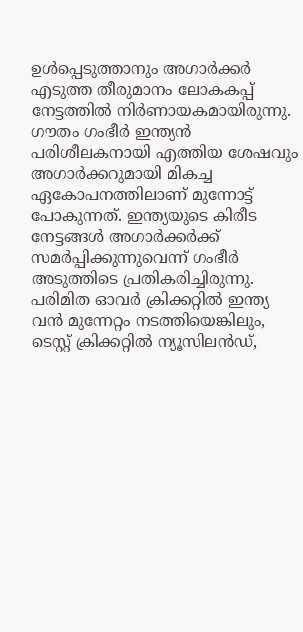ഉൾപ്പെടുത്താനും അഗാർക്കർ എടുത്ത തീരുമാനം ലോകകപ്പ് നേട്ടത്തിൽ നിർണായകമായിരുന്നു.
ഗൗതം ഗംഭീർ ഇന്ത്യൻ പരിശീലകനായി എത്തിയ ശേഷവും അഗാർക്കറുമായി മികച്ച ഏകോപനത്തിലാണ് മുന്നോട്ട് പോകുന്നത്. ഇന്ത്യയുടെ കിരീട നേട്ടങ്ങൾ അഗാർക്കർക്ക് സമർപ്പിക്കുന്നുവെന്ന് ഗംഭീർ അടുത്തിടെ പ്രതികരിച്ചിരുന്നു. പരിമിത ഓവർ ക്രിക്കറ്റിൽ ഇന്ത്യ വൻ മുന്നേറ്റം നടത്തിയെങ്കിലും, ടെസ്റ്റ് ക്രിക്കറ്റിൽ ന്യൂസിലൻഡ്,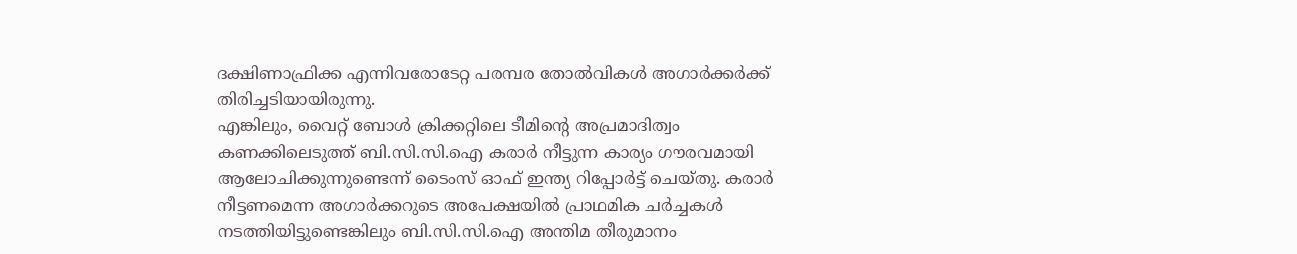ദക്ഷിണാഫ്രിക്ക എന്നിവരോടേറ്റ പരമ്പര തോൽവികൾ അഗാർക്കർക്ക് തിരിച്ചടിയായിരുന്നു.
എങ്കിലും, വൈറ്റ് ബോൾ ക്രിക്കറ്റിലെ ടീമിന്റെ അപ്രമാദിത്വം കണക്കിലെടുത്ത് ബി.സി.സി.ഐ കരാർ നീട്ടുന്ന കാര്യം ഗൗരവമായി ആലോചിക്കുന്നുണ്ടെന്ന് ടൈംസ് ഓഫ് ഇന്ത്യ റിപ്പോർട്ട് ചെയ്തു. കരാർ നീട്ടണമെന്ന അഗാർക്കറുടെ അപേക്ഷയിൽ പ്രാഥമിക ചർച്ചകൾ നടത്തിയിട്ടുണ്ടെങ്കിലും ബി.സി.സി.ഐ അന്തിമ തീരുമാനം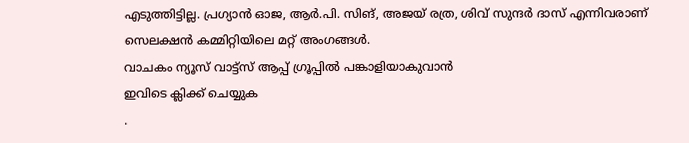എടുത്തിട്ടില്ല. പ്രഗ്യാൻ ഓജ, ആർ.പി. സിങ്, അജയ് രത്ര, ശിവ് സുന്ദർ ദാസ് എന്നിവരാണ് സെലക്ഷൻ കമ്മിറ്റിയിലെ മറ്റ് അംഗങ്ങൾ.
വാചകം ന്യൂസ് വാട്ട്സ് ആപ്പ് ഗ്രൂപ്പിൽ പങ്കാളിയാകുവാൻ
ഇവിടെ ക്ലിക്ക് ചെയ്യുക
.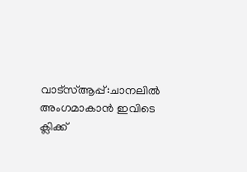വാട്സ്ആപ്പ്:ചാനലിൽ അംഗമാകാൻ ഇവിടെ ക്ലിക്ക്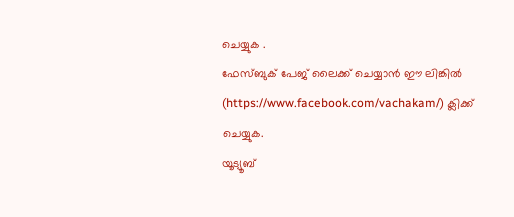ചെയ്യുക .
ഫേസ്ബുക് പേജ് ലൈക്ക് ചെയ്യാൻ ഈ ലിങ്കിൽ (https://www.facebook.com/vachakam/) ക്ലിക്ക് ചെയ്യുക.
യൂട്യൂബ്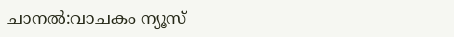ചാനൽ:വാചകം ന്യൂസ്